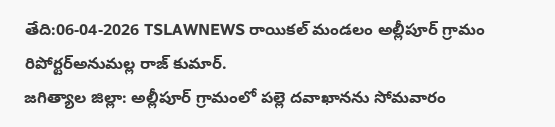తేది:06-04-2026 TSLAWNEWS రాయికల్ మండలం అల్లీపూర్ గ్రామం రిపోర్టర్అనుమల్ల రాజ్ కుమార్.
జగిత్యాల జిల్లా: అల్లీపూర్ గ్రామంలో పల్లె దవాఖానను సోమవారం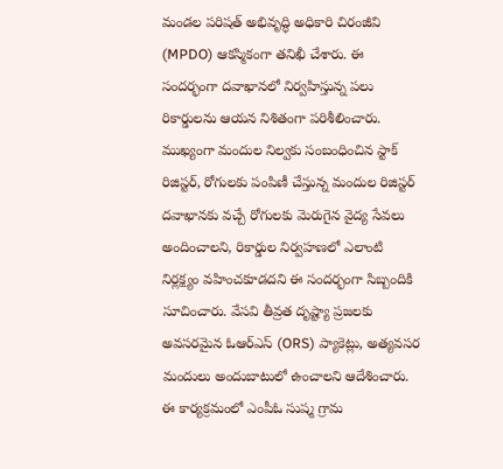మండల పరిషత్ అభివృద్ధి అధికారి చిరంజీవి (MPDO) ఆకస్మికంగా తనిఖీ చేశారు. ఈ సందర్భంగా దవాఖానలో నిర్వహిస్తున్న పలు రికార్డులను ఆయన నిశితంగా పరిశీలించారు.
ముఖ్యంగా మందుల నిల్వకు సంబంధించిన స్టాక్ రిజిస్టర్, రోగులకు పంపిణీ చేస్తున్న మందుల రిజిస్టర్ దవాఖానకు వచ్చే రోగులకు మెరుగైన వైద్య సేవలు అందించాలని, రికార్డుల నిర్వహణలో ఎలాంటి నిర్లక్ష్యం వహించకూడదని ఈ సందర్భంగా సిబ్బందికి సూచించారు. వేసవి తీవ్రత దృష్ట్యా ప్రజలకు అవసరమైన ఓఆర్ఎస్ (ORS) ప్యాకెట్లు, అత్యవసర మందులు అందుబాటులో ఉంచాలని ఆదేశించారు.
ఈ కార్యక్రమంలో ఎంపీఓ సుష్మ గ్రామ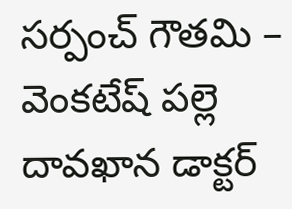సర్పంచ్ గౌతమి – వెంకటేష్ పల్లె దావఖాన డాక్టర్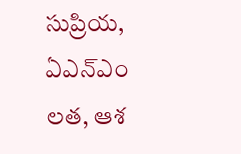సుప్రియ, ఏఎన్ఎం లత, ఆశ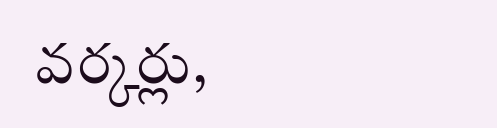వర్కర్లు,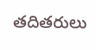తదితరులు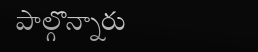పాల్గొన్నారు